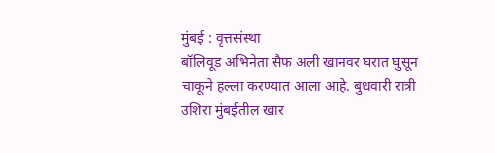मुंबई : वृत्तसंस्था
बॉलिवूड अभिनेता सैफ अली खानवर घरात घुसून चाकूने हल्ला करण्यात आला आहे. बुधवारी रात्री उशिरा मुंबईतील खार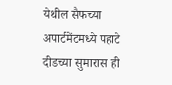येथील सैफच्या अपार्टमेंटमध्ये पहाटे दीडच्या सुमारास ही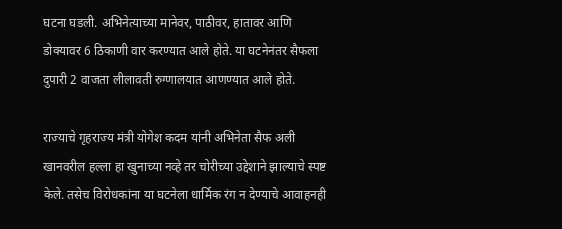घटना घडली. अभिनेत्याच्या मानेवर, पाठीवर, हातावर आणि डोक्यावर 6 ठिकाणी वार करण्यात आले होते. या घटनेनंतर सैफला दुपारी 2 वाजता लीलावती रुग्णालयात आणण्यात आले होते.

राज्याचे गृहराज्य मंत्री योगेश कदम यांनी अभिनेता सैफ अली खानवरील हल्ला हा खुनाच्या नव्हे तर चोरीच्या उद्देशाने झाल्याचे स्पष्ट केले. तसेच विरोधकांना या घटनेला धार्मिक रंग न देण्याचे आवाहनही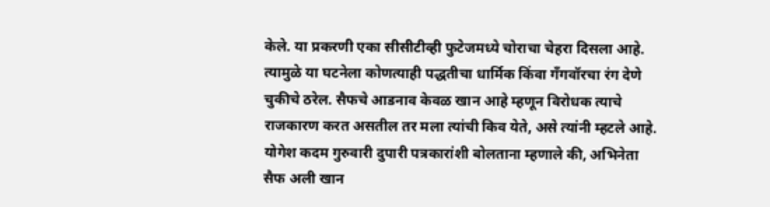केले. या प्रकरणी एका सीसीटीव्ही फुटेजमध्ये चोराचा चेहरा दिसला आहे. त्यामुळे या घटनेला कोणत्याही पद्धतीचा धार्मिक किंवा गँगवॉरचा रंग देणे चुकीचे ठरेल. सैफचे आडनाव केवळ खान आहे म्हणून विरोधक त्याचे राजकारण करत असतील तर मला त्यांची किव येते, असे त्यांनी म्हटले आहे.
योगेश कदम गुरुवारी दुपारी पत्रकारांशी बोलताना म्हणाले की, अभिनेता सैफ अली खान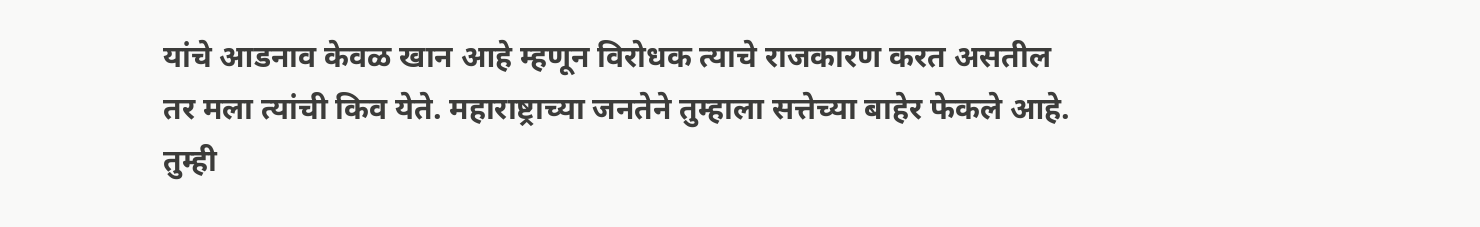यांचे आडनाव केवळ खान आहे म्हणून विरोधक त्याचे राजकारण करत असतील तर मला त्यांची किव येते. महाराष्ट्राच्या जनतेने तुम्हाला सत्तेच्या बाहेर फेकले आहे. तुम्ही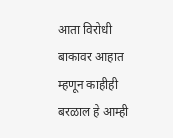आता विरोधी बाकावर आहात म्हणून काहीही बरळाल हे आम्ही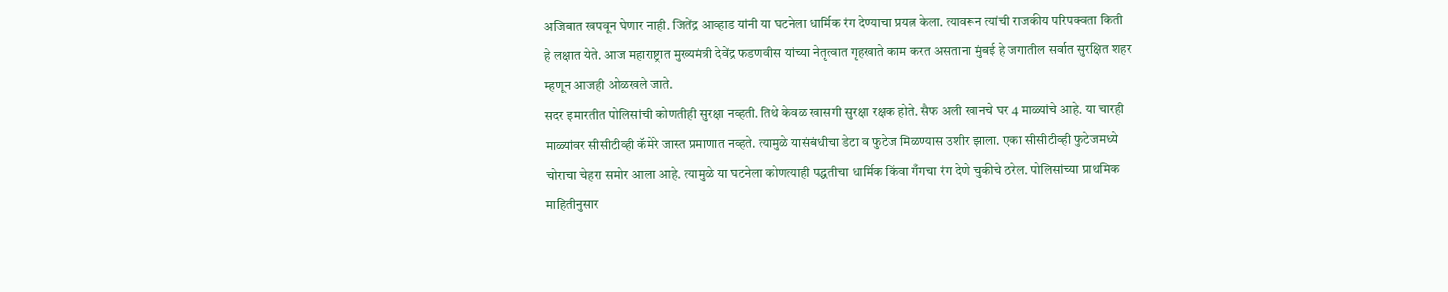अजिबात खपवून घेणार नाही. जितेंद्र आव्हाड यांनी या घटनेला धार्मिक रंग देण्याचा प्रयत्न केला. त्यावरून त्यांची राजकीय परिपक्वता किती हे लक्षात येते. आज महाराष्ट्रात मुख्यमंत्री देवेंद्र फडणवीस यांच्या नेतृत्वात गृहखाते काम करत असताना मुंबई हे जगातील सर्वात सुरक्षित शहर म्हणून आजही ओळखले जाते.
सदर इमारतीत पोलिसांची कोणतीही सुरक्षा नव्हती. तिथे केवळ खासगी सुरक्षा रक्षक होते. सैफ अली खानचे घर 4 माळ्यांचे आहे. या चारही माळ्यांवर सीसीटीव्ही कॅमेरे जास्त प्रमाणात नव्हते. त्यामुळे यासंबंधीचा डेटा व फुटेज मिळण्यास उशीर झाला. एका सीसीटीव्ही फुटेजमध्ये चोराचा चेहरा समोर आला आहे. त्यामुळे या घटनेला कोणत्याही पद्धतीचा धार्मिक किंवा गँगचा रंग देणे चुकीचे ठरेल. पोलिसांच्या प्राथमिक माहितीनुसार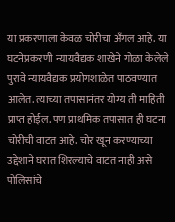या प्रकरणाला केवळ चोरीचा अँगल आहे. या घटनेप्रकरणी न्यायवैद्यक शाखेने गोळा केलेले पुरावे न्यायवैद्यक प्रयोगशाळेत पाठवण्यात आलेत. त्याच्या तपासानंतर योग्य ती माहिती प्राप्त होईल. पण प्राथमिक तपासात ही घटना चोरीची वाटत आहे. चोर खून करण्याच्या उद्देशाने घरात शिरल्याचे वाटत नाही असे पोलिसांचे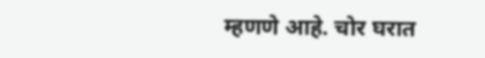म्हणणे आहे. चोर घरात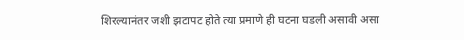शिरल्यानंतर जशी झटापट होते त्या प्रमाणे ही घटना घडली असावी असा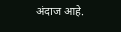अंदाज आहे.